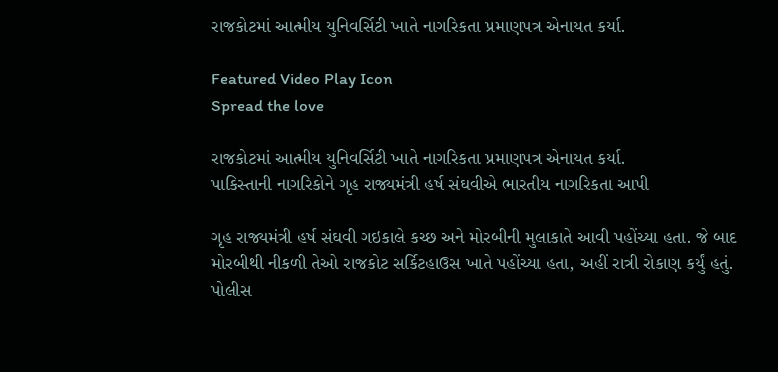રાજકોટમાં આત્મીય યુનિવર્સિટી ખાતે નાગરિકતા પ્રમાણપત્ર એનાયત કર્યા.

Featured Video Play Icon
Spread the love

રાજકોટમાં આત્મીય યુનિવર્સિટી ખાતે નાગરિકતા પ્રમાણપત્ર એનાયત કર્યા.
પાકિસ્તાની નાગરિકોને ગૃહ રાજ્યમંત્રી હર્ષ સંઘવીએ ભારતીય નાગરિકતા આપી

ગૃહ રાજ્યમંત્રી હર્ષ સંઘવી ગઇકાલે કચ્છ અને મોરબીની મુલાકાતે આવી પહોંચ્યા હતા. જે બાદ મોરબીથી નીકળી તેઓ રાજકોટ સર્કિટહાઉસ ખાતે પહોંચ્યા હતા, અહીં રાત્રી રોકાણ કર્યું હતું. પોલીસ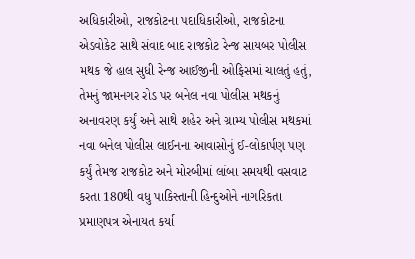અધિકારીઓ, રાજકોટના પદાધિકારીઓ, રાજકોટના એડવોકેટ સાથે સંવાદ બાદ રાજકોટ રેન્જ સાયબર પોલીસ મથક જે હાલ સુધી રેન્જ આઈજીની ઓફિસમાં ચાલતું હતું, તેમનું જામનગર રોડ પર બનેલ નવા પોલીસ મથકનું અનાવરણ કર્યું અને સાથે શહેર અને ગ્રામ્ય પોલીસ મથકમાં નવા બનેલ પોલીસ લાઈનના આવાસોનું ઈ-લોકાર્પણ પણ કર્યું તેમજ રાજકોટ અને મોરબીમાં લાંબા સમયથી વસવાટ કરતા 180થી વધુ પાકિસ્તાની હિન્દુઓને નાગરિકતા પ્રમાણપત્ર એનાયત કર્યા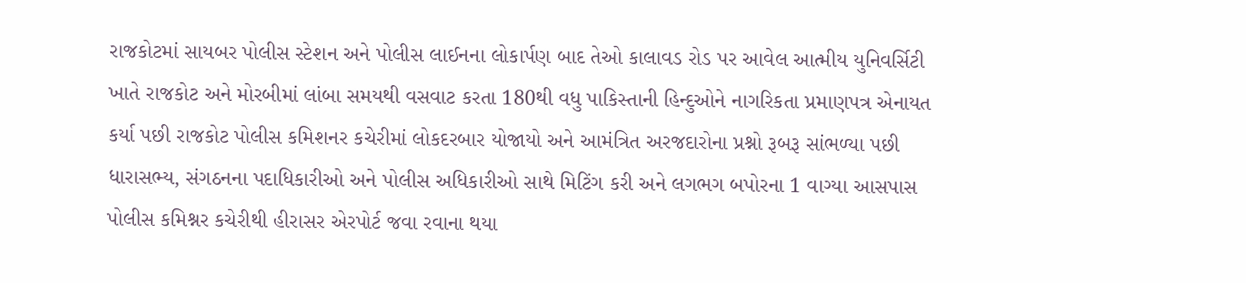રાજકોટમાં સાયબર પોલીસ સ્ટેશન અને પોલીસ લાઈનના લોકાર્પણ બાદ તેઓ કાલાવડ રોડ પર આવેલ આત્મીય યુનિવર્સિટી ખાતે રાજકોટ અને મોરબીમાં લાંબા સમયથી વસવાટ કરતા 180થી વધુ પાકિસ્તાની હિન્દુઓને નાગરિકતા પ્રમાણપત્ર એનાયત કર્યા પછી રાજકોટ પોલીસ કમિશનર કચેરીમાં લોકદરબાર યોજાયો અને આમંત્રિત અરજદારોના પ્રશ્નો રૂબરૂ સાંભળ્યા પછી ધારાસભ્ય, સંગઠનના પદાધિકારીઓ અને પોલીસ અધિકારીઓ સાથે મિટિંગ કરી અને લગભગ બપોરના 1 વાગ્યા આસપાસ પોલીસ કમિશ્નર કચેરીથી હીરાસર એરપોર્ટ જવા રવાના થયા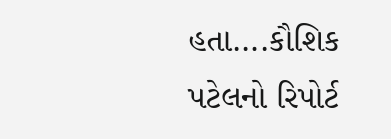હતા….કૌશિક પટેલનો રિપોર્ટ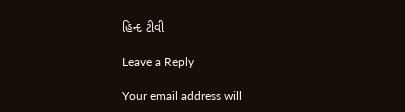હિન્દ ટીવી

Leave a Reply

Your email address will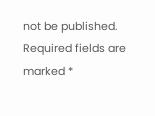not be published. Required fields are marked *